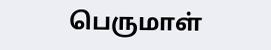பெருமாள்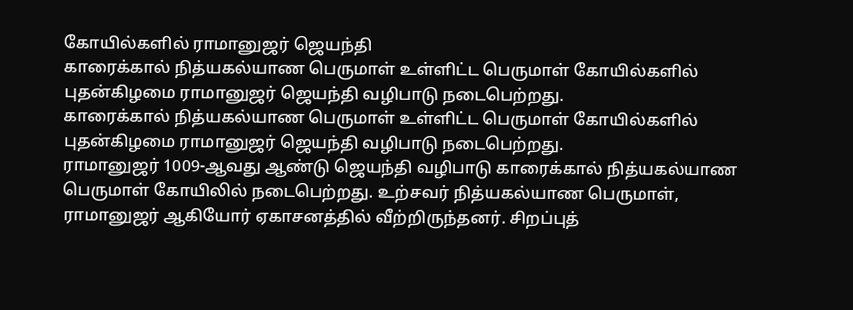கோயில்களில் ராமானுஜர் ஜெயந்தி
காரைக்கால் நித்யகல்யாண பெருமாள் உள்ளிட்ட பெருமாள் கோயில்களில் புதன்கிழமை ராமானுஜர் ஜெயந்தி வழிபாடு நடைபெற்றது.
காரைக்கால் நித்யகல்யாண பெருமாள் உள்ளிட்ட பெருமாள் கோயில்களில் புதன்கிழமை ராமானுஜர் ஜெயந்தி வழிபாடு நடைபெற்றது.
ராமானுஜர் 1009-ஆவது ஆண்டு ஜெயந்தி வழிபாடு காரைக்கால் நித்யகல்யாண பெருமாள் கோயிலில் நடைபெற்றது. உற்சவர் நித்யகல்யாண பெருமாள், ராமானுஜர் ஆகியோர் ஏகாசனத்தில் வீற்றிருந்தனர். சிறப்புத்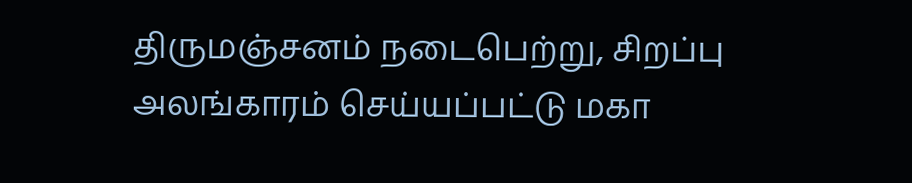திருமஞ்சனம் நடைபெற்று, சிறப்பு அலங்காரம் செய்யப்பட்டு மகா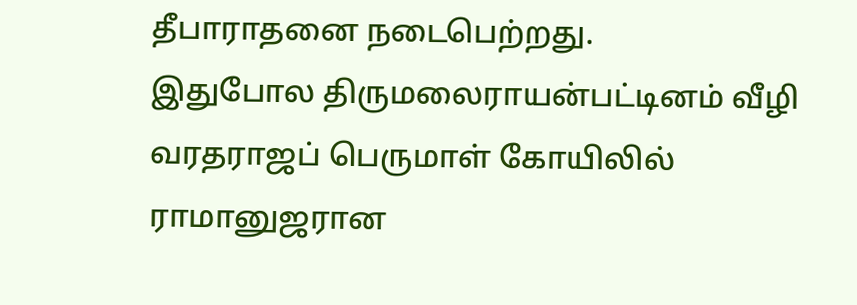தீபாராதனை நடைபெற்றது.
இதுபோல திருமலைராயன்பட்டினம் வீழி வரதராஜப் பெருமாள் கோயிலில் ராமானுஜரான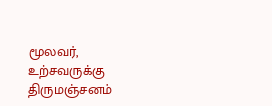மூலவர், உற்சவருக்கு திருமஞ்சனம்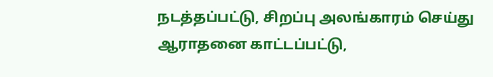நடத்தப்பட்டு, சிறப்பு அலங்காரம் செய்து ஆராதனை காட்டப்பட்டு,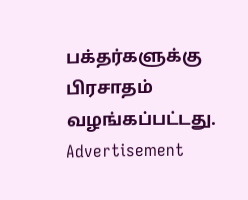பக்தர்களுக்கு பிரசாதம் வழங்கப்பட்டது.
Advertisement